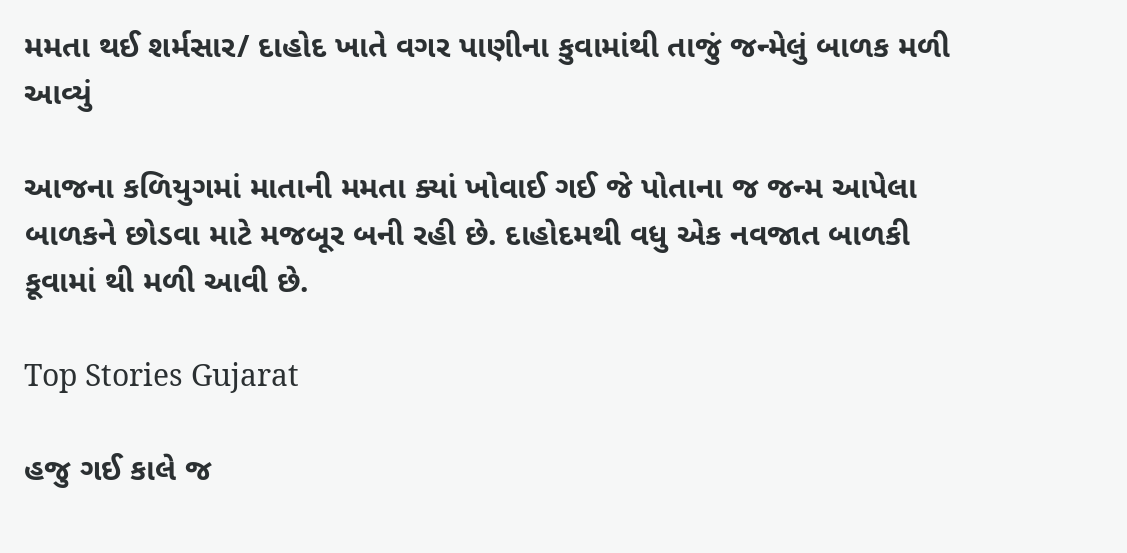મમતા થઈ શર્મસાર/ દાહોદ ખાતે વગર પાણીના કુવામાંથી તાજું જન્મેલું બાળક મળી આવ્યું

આજના કળિયુગમાં માતાની મમતા ક્યાં ખોવાઈ ગઈ જે પોતાના જ જન્મ આપેલા બાળકને છોડવા માટે મજબૂર બની રહી છે. દાહોદમથી વધુ એક નવજાત બાળકી કૂવામાં થી મળી આવી છે.

Top Stories Gujarat

હજુ ગઈ કાલે જ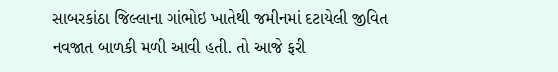સાબરકાંઠા જિલ્લાના ગાંભોઇ ખાતેથી જમીનમાં દટાયેલી જીવિત નવજાત બાળકી મળી આવી હતી. તો આજે ફરી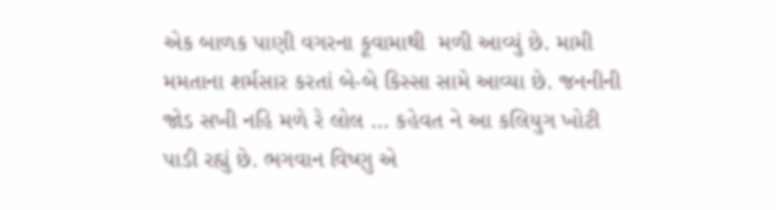એક બાળક પાણી વગરના કૂવામાથી  મળી આવ્યું છે. મામી મમતાના શર્મસાર કરતાં બે-બે કિસ્સા સામે આવ્યા છે. જનનીની જોડ સખી નહિ મળે રે લોલ … કહેવત ને આ કલિયુગ ખોટી પાડી રહ્યું છે. ભગવાન વિષ્ણુ એ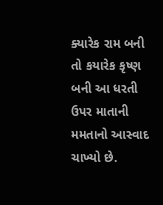ક્યારેક રામ બની તો કયારેક કૃષ્ણ બની આ ધરતી ઉપર માતાની મમતાનો આસ્વાદ ચાખ્યો છે.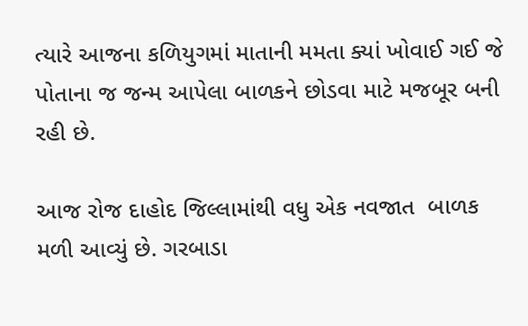ત્યારે આજના કળિયુગમાં માતાની મમતા ક્યાં ખોવાઈ ગઈ જે પોતાના જ જન્મ આપેલા બાળકને છોડવા માટે મજબૂર બની રહી છે.

આજ રોજ દાહોદ જિલ્લામાંથી વધુ એક નવજાત  બાળક મળી આવ્યું છે. ગરબાડા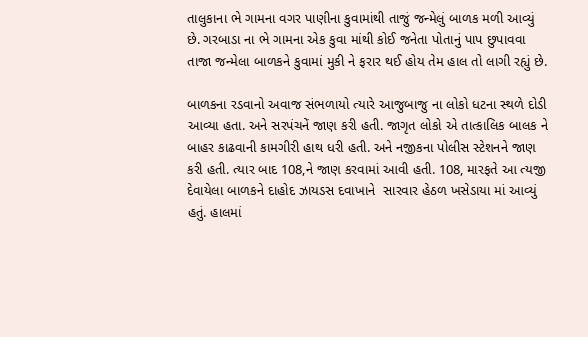તાલુકાના ભે ગામના વગર પાણીના કુવામાંથી તાજું જન્મેલું બાળક મળી આવ્યું છે. ગરબાડા ના ભે ગામના એક કુવા માંથી કોઈ જનેતા પોતાનું પાપ છુપાવવા તાજા જન્મેલા બાળકને કુવામાં મુકી ને ફરાર થઈ હોય તેમ હાલ તો લાગી રહ્યું છે.

બાળકના રડવાનો અવાજ સંભળાયો ત્યારે આજુબાજુ ના લોકો ધટના સ્થળે દોડી આવ્યા હતા. અને સરપંચનેં જાણ કરી હતી. જાગૃત લોકો એ તાત્કાલિક બાલક ને બાહર કાઢવાની કામગીરી હાથ ધરી હતી. અને નજીકના પોલીસ સ્ટેશનને જાણ કરી હતી. ત્યાર બાદ 108,ને જાણ કરવામાં આવી હતી. 108, મારફતે આ ત્યજી દેવાયેલા બાળકને દાહોદ ઝાયડસ દવાખાને  સારવાર હેઠળ ખસેડાયા માં આવ્યું હતું. હાલમાં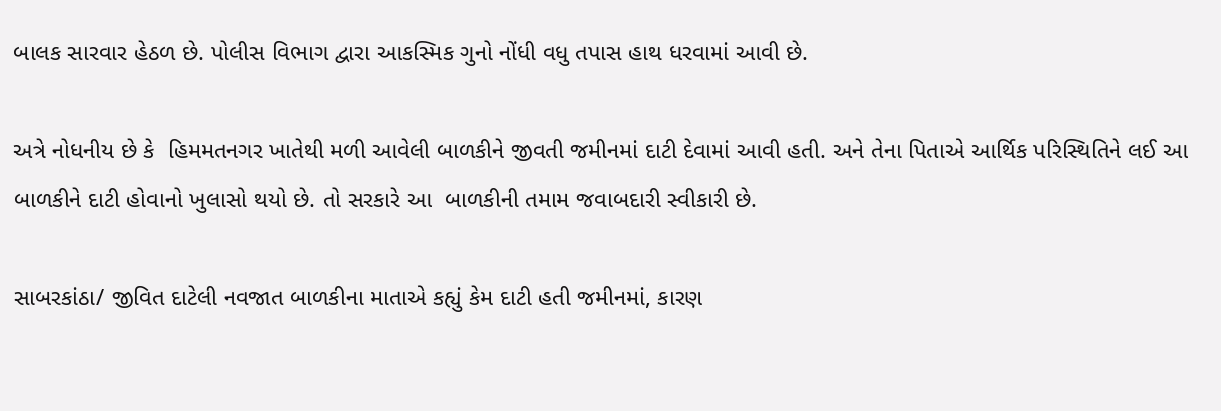બાલક સારવાર હેઠળ છે. પોલીસ વિભાગ દ્વારા આકસ્મિક ગુનો નોંધી વધુ તપાસ હાથ ધરવામાં આવી છે.

અત્રે નોધનીય છે કે  હિમમતનગર ખાતેથી મળી આવેલી બાળકીને જીવતી જમીનમાં દાટી દેવામાં આવી હતી. અને તેના પિતાએ આર્થિક પરિસ્થિતિને લઈ આ બાળકીને દાટી હોવાનો ખુલાસો થયો છે. તો સરકારે આ  બાળકીની તમામ જવાબદારી સ્વીકારી છે.

સાબરકાંઠા/ જીવિત દાટેલી નવજાત બાળકીના માતાએ કહ્યું કેમ દાટી હતી જમીનમાં, કારણ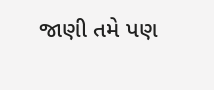જાણી તમે પણ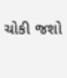ચોકી જશો